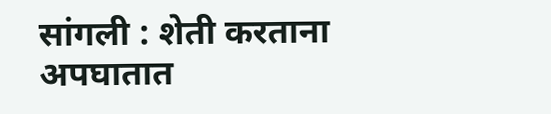सांगली : शेती करताना अपघातात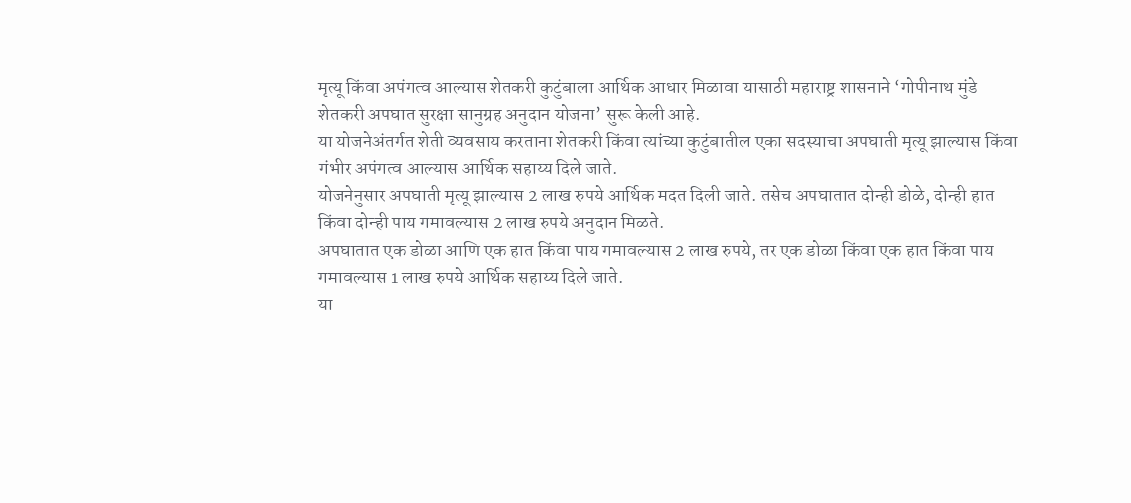मृत्यू किंवा अपंगत्व आल्यास शेतकरी कुटुंबाला आर्थिक आधार मिळावा यासाठी महाराष्ट्र शासनाने ‘गोपीनाथ मुंडे शेतकरी अपघात सुरक्षा सानुग्रह अनुदान योजना’ सुरू केली आहे.
या योजनेअंतर्गत शेती व्यवसाय करताना शेतकरी किंवा त्यांच्या कुटुंबातील एका सदस्याचा अपघाती मृत्यू झाल्यास किंवा गंभीर अपंगत्व आल्यास आर्थिक सहाय्य दिले जाते.
योजनेनुसार अपघाती मृत्यू झाल्यास 2 लाख रुपये आर्थिक मदत दिली जाते. तसेच अपघातात दोन्ही डोळे, दोन्ही हात किंवा दोन्ही पाय गमावल्यास 2 लाख रुपये अनुदान मिळते.
अपघातात एक डोळा आणि एक हात किंवा पाय गमावल्यास 2 लाख रुपये, तर एक डोळा किंवा एक हात किंवा पाय गमावल्यास 1 लाख रुपये आर्थिक सहाय्य दिले जाते.
या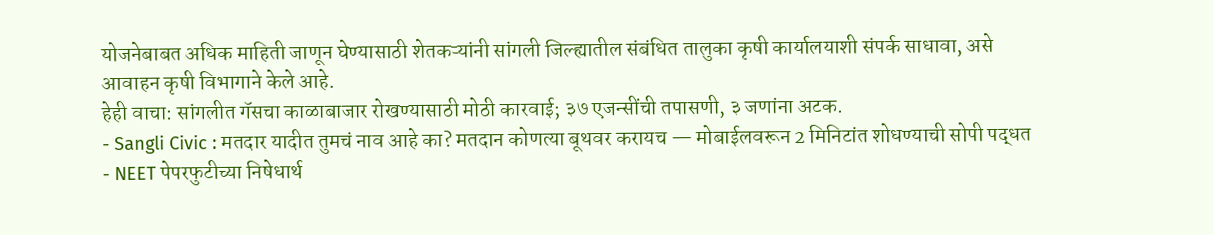योजनेबाबत अधिक माहिती जाणून घेण्यासाठी शेतकऱ्यांनी सांगली जिल्ह्यातील संबंधित तालुका कृषी कार्यालयाशी संपर्क साधावा, असे आवाहन कृषी विभागाने केले आहे.
हेही वाचा: सांगलीत गॅसचा काळाबाजार रोखण्यासाठी मोठी कारवाई; ३७ एजन्सींची तपासणी, ३ जणांना अटक.
- Sangli Civic : मतदार यादीत तुमचं नाव आहे का? मतदान कोणत्या बूथवर करायच — मोबाईलवरून 2 मिनिटांत शोधण्याची सोपी पद्धत
- NEET पेपरफुटीच्या निषेधार्थ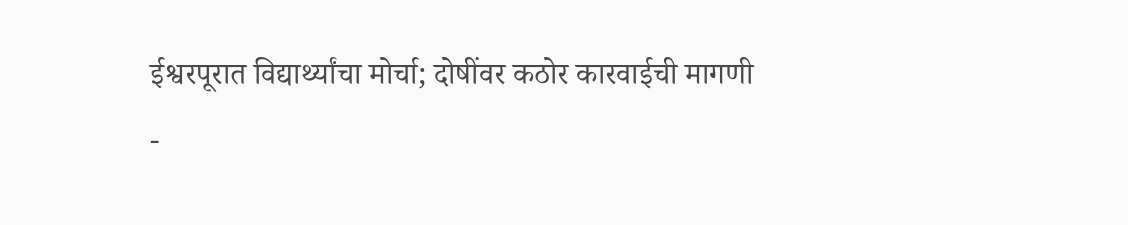ईश्वरपूरात विद्यार्थ्यांचा मोर्चा; दोषींवर कठोर कारवाईची मागणी
-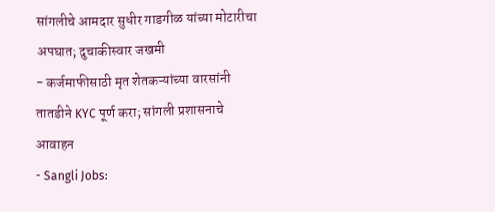सांगलीचे आमदार सुधीर गाडगीळ यांच्या मोटारीचा अपघात; दुचाकीस्वार जखमी
- कर्जमाफीसाठी मृत शेतकऱ्यांच्या वारसांनी तातडीने KYC पूर्ण करा; सांगली प्रशासनाचे आवाहन
- Sangli Jobs: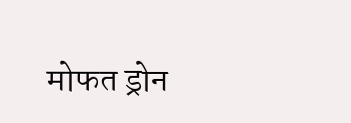मोफत ड्रोन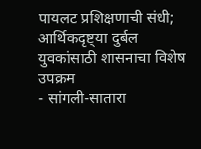पायलट प्रशिक्षणाची संधी; आर्थिकदृष्ट्या दुर्बल युवकांसाठी शासनाचा विशेष उपक्रम
- सांगली-सातारा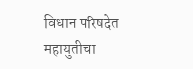विधान परिषदेत महायुतीचा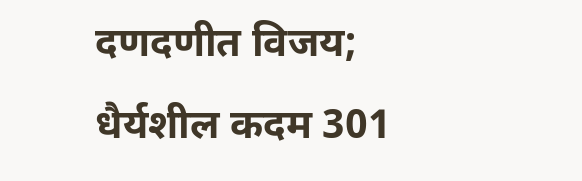दणदणीत विजय; धैर्यशील कदम 301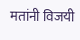मतांनी विजयी